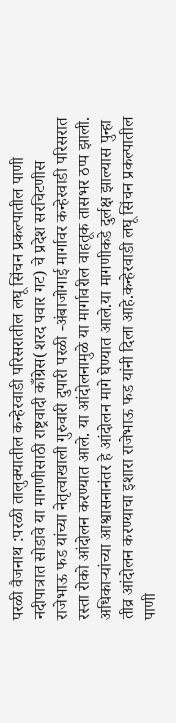परळी वैजनाथ :परळी तालुक्यातील कन्हेरवाडी परिसरातील लघू सिंचन प्रकल्पातील पाणी नदीपात्रात सोडावे या मागणीसाठी राष्ट्रवादी काँग्रेस(शरद पवार गट) चे प्रदेश सरचिटणीस राजेभाऊ फड यांच्या नेतृत्वाखाली गुरुवारी दुपारी परळी -अंबाजोगाई मार्गावर कन्हेरवाडी परिसरात रस्ता रोको आंदोलन करण्यात आले. या आंदोलनामुळे या मार्गावरील वाहतूक तासभर ठप्प झाली.
अधिकाऱ्यांच्या आश्वासनानंतर हे आंदोलन मागे घेण्यात आले.या मागणीकडे दुर्लक्ष झाल्यास पुन्हा तीव्र आंदोलन करण्याचा इशारा राजेभाऊ फड यांनी दिला आहे.कन्हेरवाडी लघू सिंचन प्रकल्पातील पाणी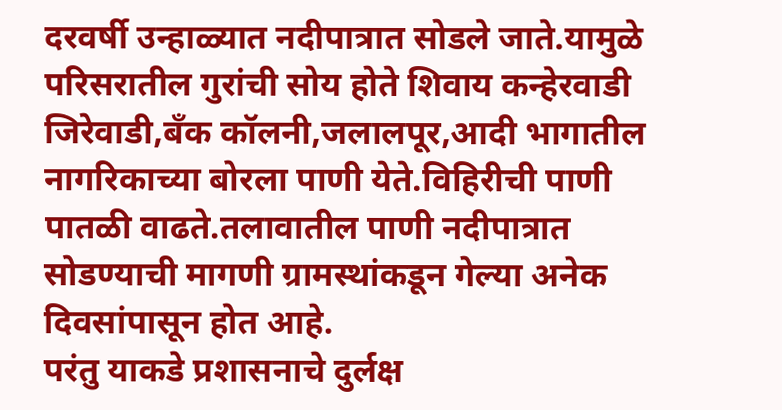दरवर्षी उन्हाळ्यात नदीपात्रात सोडले जाते.यामुळे परिसरातील गुरांची सोय होते शिवाय कन्हेरवाडी जिरेवाडी,बँक कॉलनी,जलालपूर,आदी भागातील नागरिकाच्या बोरला पाणी येते.विहिरीची पाणी पातळी वाढते.तलावातील पाणी नदीपात्रात सोडण्याची मागणी ग्रामस्थांकडून गेल्या अनेक दिवसांपासून होत आहे.
परंतु याकडे प्रशासनाचे दुर्लक्ष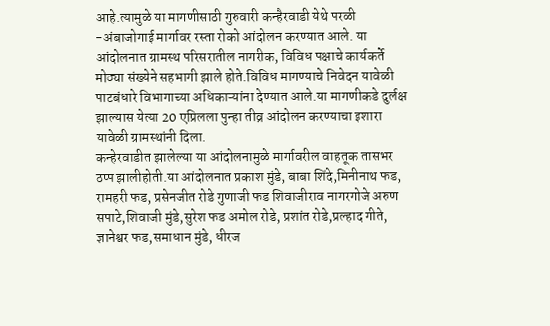आहे.त्यामुळे या मागणीसाठी गुरुवारी कन्हैरवाडी येथे परळी -अंबाजोगाई मार्गावर रस्ता रोको आंदोलन करण्यात आले. या आंदोलनात ग्रामस्थ परिसरातील नागरीक, विविध पक्षाचे कार्यकर्ते मोठ्या संख्येने सहभागी झाले होते.विविध मागण्याचे निवेदन यावेळी पाटबंधारे विभागाच्या अधिकाऱ्यांना देण्यात आले.या मागणीकडे दुर्लक्ष झाल्यास येत्या 20 एप्रिलला पुन्हा तीव्र आंदोलन करण्याचा इशारा यावेळी ग्रामस्थांनी दिला.
कन्हेरवाडीत झालेल्या या आंदोलनामुळे मार्गावरील वाहतूक तासभर ठप्प झालीहोती.या आंदोलनात प्रकाश मुंडे, बाबा शिंदे,मिनीनाथ फड, रामहरी फड, प्रसेनजीत रोडे गुणाजी फड शिवाजीराव नागरगोजे अरुण सपाटे,शिवाजी मुंडे,सुरेश फड अमोल रोडे, प्रशांत रोडे,प्रल्हाद गीते, ज्ञानेश्वर फड,समाधान मुंडे, धीरज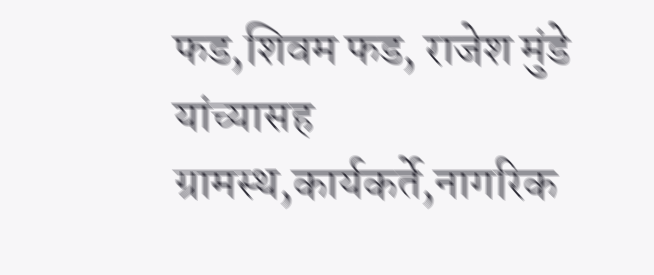फड,शिवम फड, राजेश मुंडे यांच्यासह ग्रामस्थ,कार्यकर्ते,नागरिक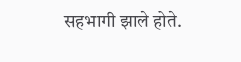सहभागी झाले होते.